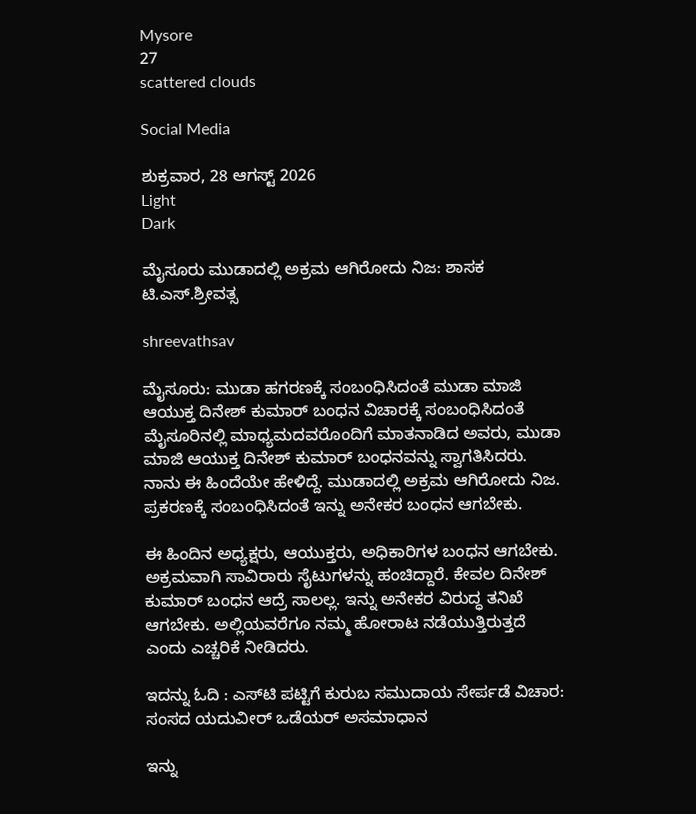Mysore
27
scattered clouds

Social Media

ಶುಕ್ರವಾರ, 28 ಆಗಸ್ಟ್ 2026
Light
Dark

ಮೈಸೂರು ಮುಡಾದಲ್ಲಿ ಅಕ್ರಮ ಆಗಿರೋದು ನಿಜ: ಶಾಸಕ ಟಿ.ಎಸ್.ಶ್ರೀವತ್ಸ

shreevathsav

ಮೈಸೂರು: ಮುಡಾ ಹಗರಣಕ್ಕೆ ಸಂಬಂಧಿಸಿದಂತೆ ಮುಡಾ ಮಾಜಿ ಆಯುಕ್ತ ದಿನೇಶ್‌ ಕುಮಾರ್‌ ಬಂಧನ ವಿಚಾರಕ್ಕೆ ಸಂಬಂಧಿಸಿದಂತೆ ಮೈಸೂರಿನಲ್ಲಿ ಮಾಧ್ಯಮದವರೊಂದಿಗೆ ಮಾತನಾಡಿದ ಅವರು, ಮುಡಾ ಮಾಜಿ ಆಯುಕ್ತ ದಿನೇಶ್‌ ಕುಮಾರ್‌ ಬಂಧನವನ್ನು ಸ್ವಾಗತಿಸಿದರು. ನಾನು ಈ ಹಿಂದೆಯೇ ಹೇಳಿದ್ದೆ. ಮುಡಾದಲ್ಲಿ ಅಕ್ರಮ ಆಗಿರೋದು ನಿಜ. ಪ್ರಕರಣಕ್ಕೆ ಸಂಬಂಧಿಸಿದಂತೆ ಇನ್ನು ಅನೇಕರ ಬಂಧನ ಆಗಬೇಕು.

ಈ ಹಿಂದಿನ ಅಧ್ಯಕ್ಷರು, ಆಯುಕ್ತರು, ಅಧಿಕಾರಿಗಳ ಬಂಧನ ಆಗಬೇಕು. ಅಕ್ರಮವಾಗಿ ಸಾವಿರಾರು ಸೈಟುಗಳನ್ನು ಹಂಚಿದ್ದಾರೆ. ಕೇವಲ ದಿನೇಶ್ ಕುಮಾರ್ ಬಂಧನ ಆದ್ರೆ ಸಾಲಲ್ಲ. ಇನ್ನು ಅನೇಕರ ವಿರುದ್ಧ ತನಿಖೆ ಆಗಬೇಕು. ಅಲ್ಲಿಯವರೆಗೂ ನಮ್ಮ ಹೋರಾಟ ನಡೆಯುತ್ತಿರುತ್ತದೆ ಎಂದು ಎಚ್ಚರಿಕೆ ನೀಡಿದರು.

ಇದನ್ನು ಓದಿ : ಎಸ್‌ಟಿ ಪಟ್ಟಿಗೆ ಕುರುಬ ಸಮುದಾಯ ಸೇರ್ಪಡೆ ವಿಚಾರ: ಸಂಸದ ಯದುವೀರ್‌ ಒಡೆಯರ್‌ ಅಸಮಾಧಾನ

ಇನ್ನು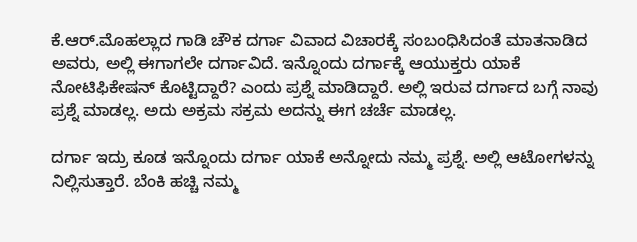ಕೆ.ಆರ್.ಮೊಹಲ್ಲಾದ ಗಾಡಿ ಚೌಕ ದರ್ಗಾ ವಿವಾದ ವಿಚಾರಕ್ಕೆ ಸಂಬಂಧಿಸಿದಂತೆ ಮಾತನಾಡಿದ ಅವರು, ಅಲ್ಲಿ ಈಗಾಗಲೇ ದರ್ಗಾವಿದೆ. ಇನ್ನೊಂದು ದರ್ಗಾಕ್ಕೆ ಆಯುಕ್ತರು ಯಾಕೆ ನೋಟಿಫಿಕೇಷನ್ ಕೊಟ್ಟಿದ್ದಾರೆ? ಎಂದು ಪ್ರಶ್ನೆ ಮಾಡಿದ್ದಾರೆ. ಅಲ್ಲಿ ಇರುವ ದರ್ಗಾದ ಬಗ್ಗೆ ನಾವು ಪ್ರಶ್ನೆ ಮಾಡಲ್ಲ. ಅದು ಅಕ್ರಮ ಸಕ್ರಮ ಅದನ್ನು ಈಗ ಚರ್ಚೆ ಮಾಡಲ್ಲ.

ದರ್ಗಾ ಇದ್ರು ಕೂಡ ಇನ್ನೊಂದು ದರ್ಗಾ ಯಾಕೆ ಅನ್ನೋದು ನಮ್ಮ ಪ್ರಶ್ನೆ. ಅಲ್ಲಿ ಆಟೋಗಳನ್ನು ನಿಲ್ಲಿಸುತ್ತಾರೆ. ಬೆಂಕಿ ಹಚ್ಚಿ ನಮ್ಮ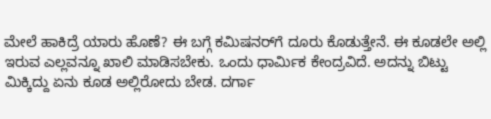ಮೇಲೆ ಹಾಕಿದ್ರೆ ಯಾರು ಹೊಣೆ? ಈ ಬಗ್ಗೆ ಕಮಿಷನರ್‌ಗೆ ದೂರು ಕೊಡುತ್ತೇನೆ. ಈ ಕೂಡಲೇ ಅಲ್ಲಿ ಇರುವ ಎಲ್ಲವನ್ನೂ ಖಾಲಿ ಮಾಡಿಸಬೇಕು. ಒಂದು ಧಾರ್ಮಿಕ ಕೇಂದ್ರವಿದೆ. ಅದನ್ನು ಬಿಟ್ಟು ಮಿಕ್ಕಿದ್ದು ಏನು ಕೂಡ ಅಲ್ಲಿರೋದು ಬೇಡ. ದರ್ಗಾ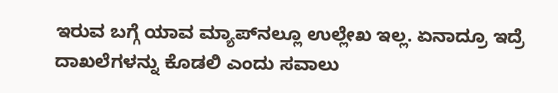ಇರುವ ಬಗ್ಗೆ ಯಾವ ಮ್ಯಾಪ್‌ನಲ್ಲೂ ಉಲ್ಲೇಖ ಇಲ್ಲ. ಏನಾದ್ರೂ ಇದ್ರೆ ದಾಖಲೆಗಳನ್ನು ಕೊಡಲಿ ಎಂದು ಸವಾಲು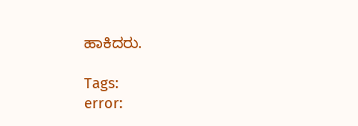ಹಾಕಿದರು.

Tags:
error: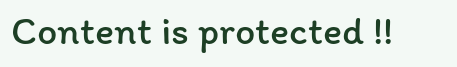Content is protected !!